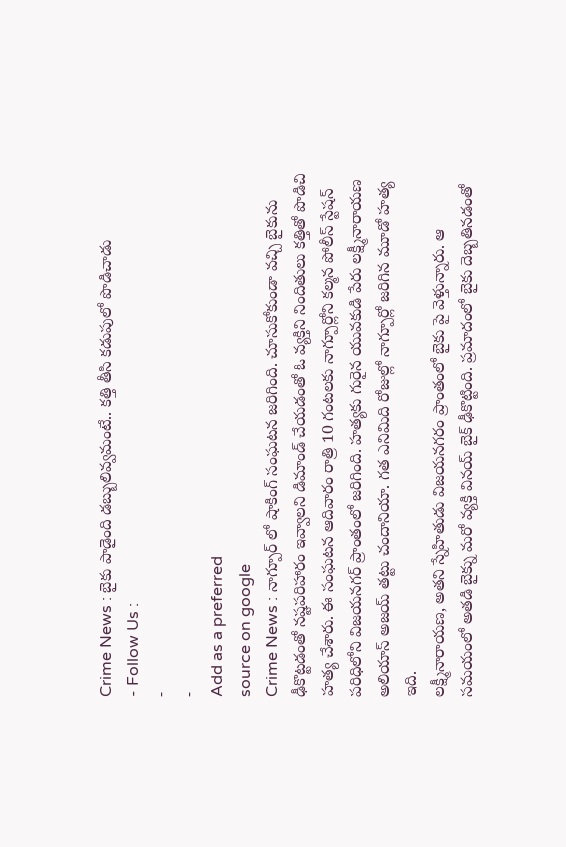Crime News : బైకు పాడైంది డబ్బులివ్వమంటే.. కత్తి తీసి కడుపులో పొడిచాడు
- Follow Us :
-
-
Add as a preferred
source on google
Crime News : నాగ్పూర్ లో షాకింగ్ సంఘటన జరిగింది. చూసుకోకుండా వచ్చి బైకును ఢీకొట్టడంతో నష్టపరిహారం ఇవ్వాలని డిమాండ్ చేయడంతో ఓ వ్యక్తిని నిందితులు కత్తితో పొడిచి హత్య చేశారు. ఈ సంఘటన ఆదివారం రాత్రి 10 గంటలకు నాగ్పూర్లోని కల్మన పోలీస్ స్టేషన్ పరిధిలోని విజయనగర్ ప్రాంతంలో జరిగింది. హత్యకు గురైన యువకుడి పేరు లక్ష్మీనారాయణ అలియాస్ అజయ్ తట్టు చందానియా. గత ఎనిమిది రోజుల్లో నాగ్పూర్లో జరిగిన మూడో హత్య ఇది.
లక్ష్మీనారాయణ, అతని స్నేహితుడు విజయనగరం ప్రాంతంలో బైకు పై వెళ్తున్నారు. ఆ సమయంలో అతడి బైక్ను మరో వ్యక్తి వినయ్ బైక్ ఢీకొట్టింది. ప్రమాదంలో బైకు దెబ్బతినడంతో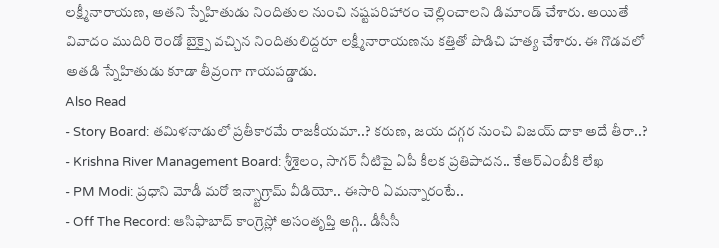లక్ష్మీనారాయణ, అతని స్నేహితుడు నిందితుల నుంచి నష్టపరిహారం చెల్లించాలని డిమాండ్ చేశారు. అయితే వివాదం ముదిరి రెండో బైక్పై వచ్చిన నిందితులిద్దరూ లక్ష్మీనారాయణను కత్తితో పొడిచి హత్య చేశారు. ఈ గొడవలో అతడి స్నేహితుడు కూడా తీవ్రంగా గాయపడ్డాడు.
Also Read
- Story Board: తమిళనాడులో ప్రతీకారమే రాజకీయమా..? కరుణ, జయ దగ్గర నుంచి విజయ్ దాకా అదే తీరా..?
- Krishna River Management Board: శ్రీశైలం, సాగర్ నీటిపై ఏపీ కీలక ప్రతిపాదన.. కేఆర్ఎంబీకి లేఖ
- PM Modi: ప్రధాని మోడీ మరో ఇన్స్టాగ్రామ్ వీడియో.. ఈసారి ఏమన్నారంటే..
- Off The Record: ఆసిఫాబాద్ కాంగ్రెస్లో అసంతృప్తి అగ్గి.. డీసీసీ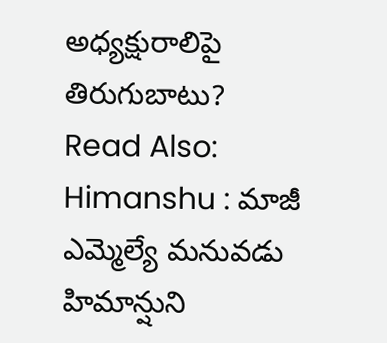అధ్యక్షురాలిపై తిరుగుబాటు?
Read Also: Himanshu : మాజీ ఎమ్మెల్యే మనువడు హిమాన్షుని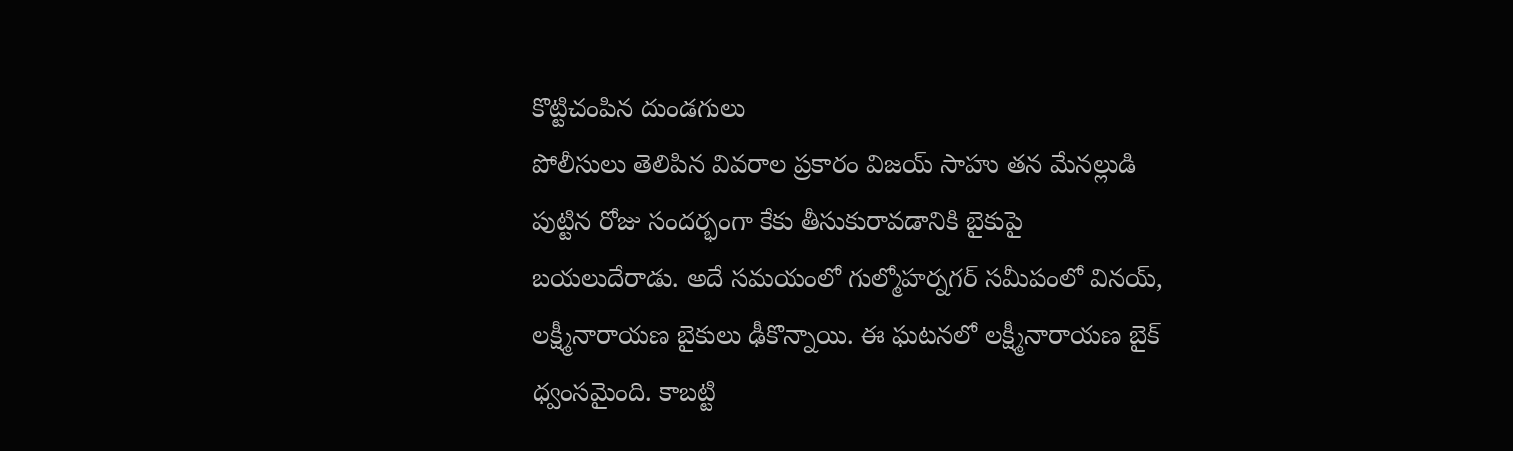కొట్టిచంపిన దుండగులు
పోలీసులు తెలిపిన వివరాల ప్రకారం విజయ్ సాహు తన మేనల్లుడి పుట్టిన రోజు సందర్భంగా కేకు తీసుకురావడానికి బైకుపై బయలుదేరాడు. అదే సమయంలో గుల్మోహర్నగర్ సమీపంలో వినయ్, లక్ష్మీనారాయణ బైకులు ఢీకొన్నాయి. ఈ ఘటనలో లక్ష్మీనారాయణ బైక్ ధ్వంసమైంది. కాబట్టి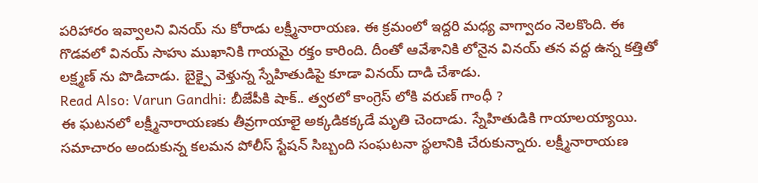పరిహారం ఇవ్వాలని వినయ్ ను కోరాడు లక్ష్మీనారాయణ. ఈ క్రమంలో ఇద్దరి మధ్య వాగ్వాదం నెలకొంది. ఈ గొడవలో వినయ్ సాహు ముఖానికి గాయమై రక్తం కారింది. దీంతో ఆవేశానికి లోనైన వినయ్ తన వద్ద ఉన్న కత్తితో లక్ష్మణ్ ను పొడిచాడు. బైక్పై వెళ్తున్న స్నేహితుడిపై కూడా వినయ్ దాడి చేశాడు.
Read Also: Varun Gandhi: బీజేపీకి షాక్.. త్వరలో కాంగ్రెస్ లోకి వరుణ్ గాంధీ ?
ఈ ఘటనలో లక్ష్మీనారాయణకు తీవ్రగాయాలై అక్కడికక్కడే మృతి చెందాడు. స్నేహితుడికి గాయాలయ్యాయి. సమాచారం అందుకున్న కలమన పోలీస్ స్టేషన్ సిబ్బంది సంఘటనా స్థలానికి చేరుకున్నారు. లక్ష్మీనారాయణ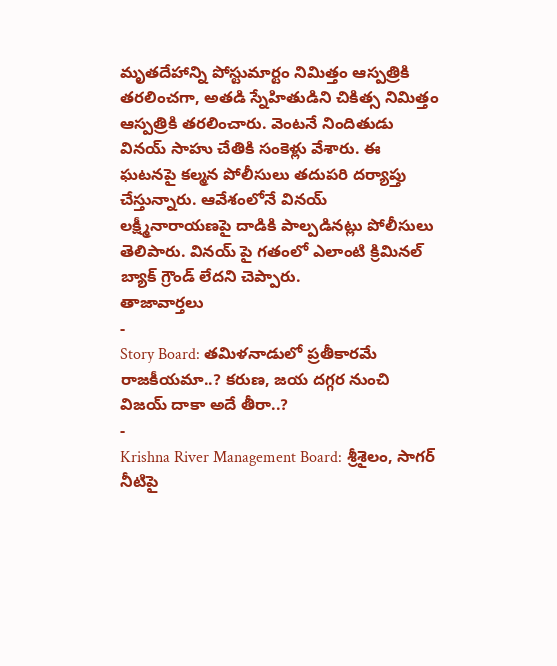మృతదేహాన్ని పోస్టుమార్టం నిమిత్తం ఆస్పత్రికి తరలించగా, అతడి స్నేహితుడిని చికిత్స నిమిత్తం ఆస్పత్రికి తరలించారు. వెంటనే నిందితుడు వినయ్ సాహు చేతికి సంకెళ్లు వేశారు. ఈ ఘటనపై కల్మన పోలీసులు తదుపరి దర్యాప్తు చేస్తున్నారు. ఆవేశంలోనే వినయ్ లక్ష్మీనారాయణపై దాడికి పాల్పడినట్లు పోలీసులు తెలిపారు. వినయ్ పై గతంలో ఎలాంటి క్రిమినల్ బ్యాక్ గ్రౌండ్ లేదని చెప్పారు.
తాజావార్తలు
-
Story Board: తమిళనాడులో ప్రతీకారమే రాజకీయమా..? కరుణ, జయ దగ్గర నుంచి విజయ్ దాకా అదే తీరా..?
-
Krishna River Management Board: శ్రీశైలం, సాగర్ నీటిపై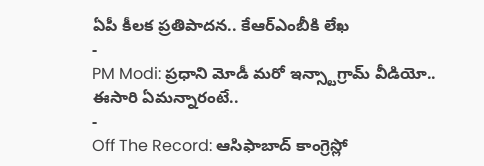ఏపీ కీలక ప్రతిపాదన.. కేఆర్ఎంబీకి లేఖ
-
PM Modi: ప్రధాని మోడీ మరో ఇన్స్టాగ్రామ్ వీడియో.. ఈసారి ఏమన్నారంటే..
-
Off The Record: ఆసిఫాబాద్ కాంగ్రెస్లో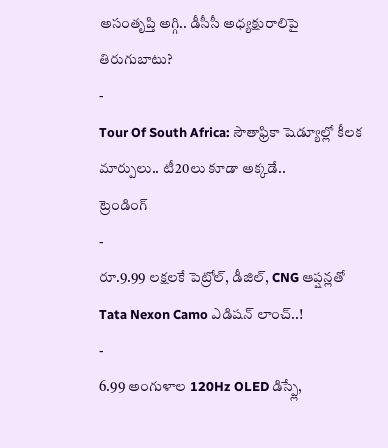అసంతృప్తి అగ్గి.. డీసీసీ అధ్యక్షురాలిపై తిరుగుబాటు?
-
Tour Of South Africa: సౌతాఫ్రికా షెడ్యూల్లో కీలక మార్పులు.. టీ20లు కూడా అక్కడే..
ట్రెండింగ్
-
రూ.9.99 లక్షలకే పెట్రోల్, డీజిల్, CNG ఆప్షన్లతో Tata Nexon Camo ఎడిషన్ లాంచ్..!
-
6.99 అంగుళాల 120Hz OLED డిస్ప్లే,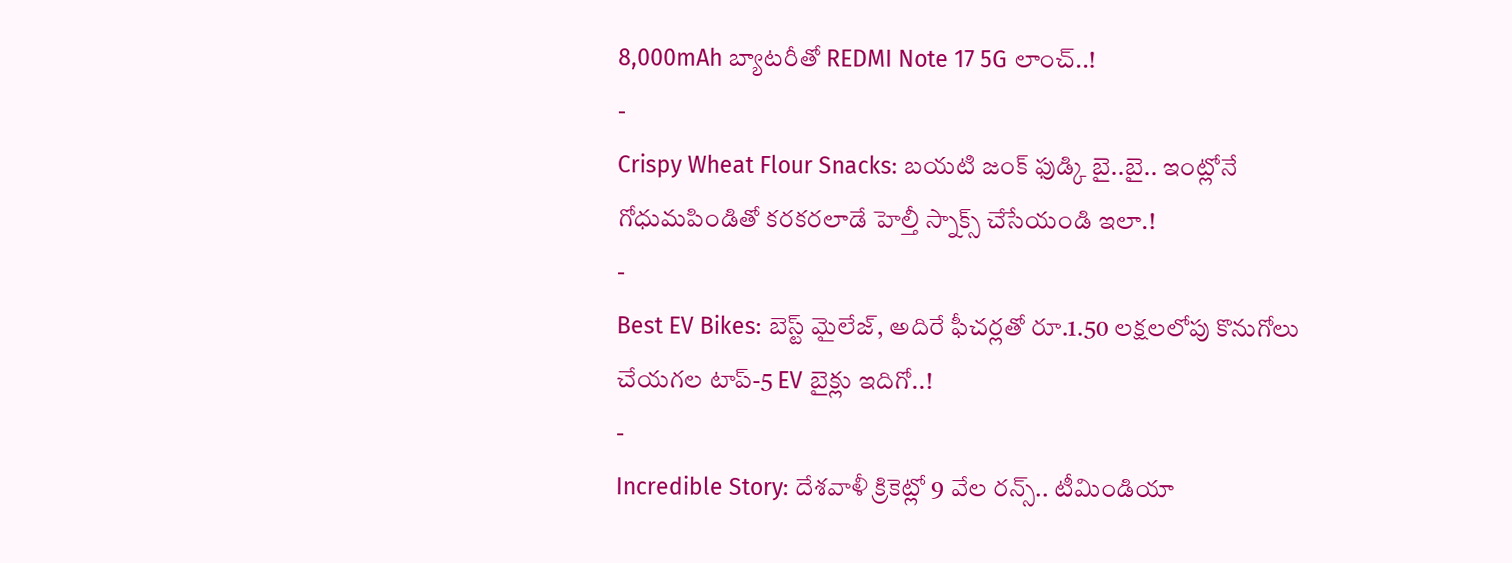8,000mAh బ్యాటరీతో REDMI Note 17 5G లాంచ్..!
-
Crispy Wheat Flour Snacks: బయటి జంక్ ఫుడ్కి బై..బై.. ఇంట్లోనే గోధుమపిండితో కరకరలాడే హెల్తీ స్నాక్స్ చేసేయండి ఇలా.!
-
Best EV Bikes: బెస్ట్ మైలేజ్, అదిరే ఫీచర్లతో రూ.1.50 లక్షలలోపు కొనుగోలు చేయగల టాప్-5 EV బైక్లు ఇదిగో..!
-
Incredible Story: దేశవాళీ క్రికెట్లో 9 వేల రన్స్.. టీమిండియా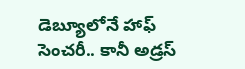డెబ్యూలోనే హాఫ్ సెంచరీ.. కానీ అడ్రస్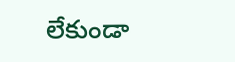లేకుండా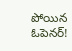పోయిన ఓపెనర్!